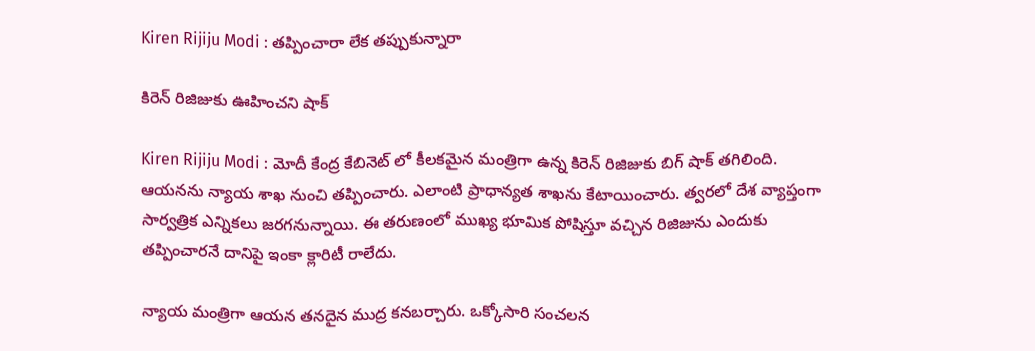Kiren Rijiju Modi : త‌ప్పించారా లేక త‌ప్పుకున్నారా

కిరెన్ రిజిజుకు ఊహించ‌ని షాక్

Kiren Rijiju Modi : మోదీ కేంద్ర కేబినెట్ లో కీల‌కమైన మంత్రిగా ఉన్న కిరెన్ రిజిజుకు బిగ్ షాక్ త‌గిలింది. ఆయ‌న‌ను న్యాయ శాఖ నుంచి త‌ప్పించారు. ఎలాంటి ప్రాధాన్య‌త శాఖ‌ను కేటాయించారు. త్వ‌ర‌లో దేశ వ్యాప్తంగా సార్వ‌త్రిక ఎన్నిక‌లు జ‌ర‌గ‌నున్నాయి. ఈ త‌రుణంలో ముఖ్య భూమిక పోషిస్తూ వ‌చ్చిన రిజిజును ఎందుకు త‌ప్పించార‌నే దానిపై ఇంకా క్లారిటీ రాలేదు.

న్యాయ మంత్రిగా ఆయ‌న త‌న‌దైన ముద్ర క‌న‌బ‌ర్చారు. ఒక్కోసారి సంచ‌ల‌న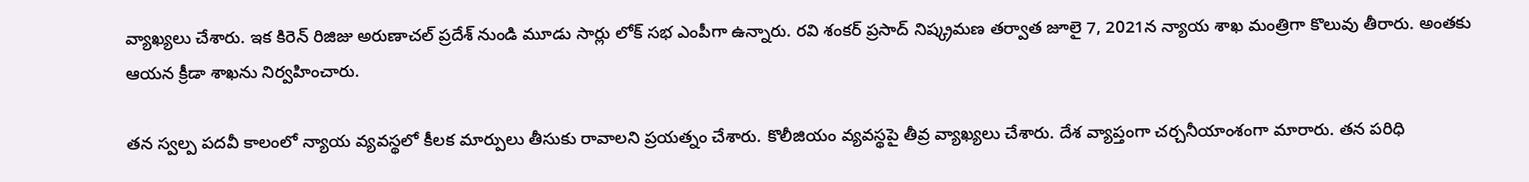వ్యాఖ్య‌లు చేశారు. ఇక కిరెన్ రిజిజు అరుణాచ‌ల్ ప్ర‌దేశ్ నుండి మూడు సార్లు లోక్ స‌భ ఎంపీగా ఉన్నారు. ర‌వి శంక‌ర్ ప్ర‌సాద్ నిష్క్ర‌మ‌ణ త‌ర్వాత జూలై 7, 2021న న్యాయ శాఖ మంత్రిగా కొలువు తీరారు. అంత‌కు ఆయ‌న క్రీడా శాఖ‌ను నిర్వ‌హించారు.

త‌న స్వ‌ల్ప ప‌ద‌వీ కాలంలో న్యాయ వ్య‌వ‌స్థ‌లో కీల‌క మార్పులు తీసుకు రావాల‌ని ప్ర‌య‌త్నం చేశారు. కొలీజియం వ్య‌వ‌స్థ‌పై తీవ్ర వ్యాఖ్య‌లు చేశారు. దేశ వ్యాప్తంగా చ‌ర్చ‌నీయాంశంగా మారారు. త‌న ప‌రిధి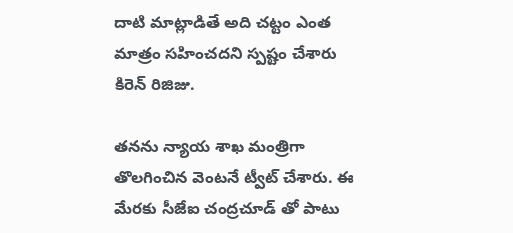దాటి మాట్లాడితే అది చ‌ట్టం ఎంత మాత్రం స‌హించ‌ద‌ని స్ప‌ష్టం చేశారు కిరెన్ రిజిజు.

త‌న‌ను న్యాయ శాఖ మంత్రిగా తొలగించిన వెంట‌నే ట్వీట్ చేశారు. ఈ మేర‌కు సీజేఐ చంద్ర‌చూడ్ తో పాటు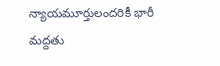న్యాయమూర్తులంద‌రికీ భారీ మ‌ద్ద‌తు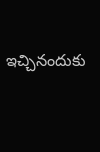ఇచ్చినందుకు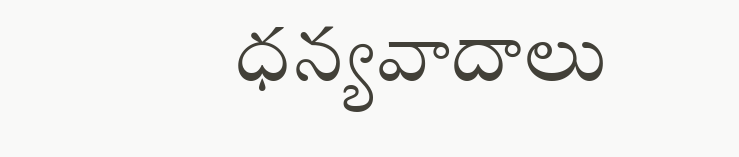ధ‌న్య‌వాదాలు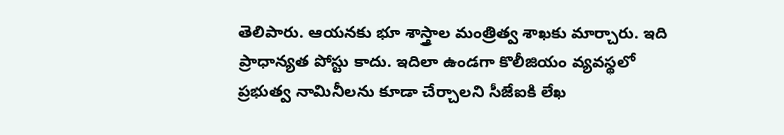తెలిపారు. ఆయ‌న‌కు భూ శాస్త్రాల మంత్రిత్వ శాఖ‌కు మార్చారు. ఇది ప్రాధాన్య‌త పోస్టు కాదు. ఇదిలా ఉండగా కొలీజియం వ్య‌వ‌స్థ‌లో ప్ర‌భుత్వ నామినీల‌ను కూడా చేర్చాల‌ని సీజేఐకి లేఖ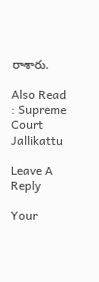రాశారు.

Also Read : Supreme Court Jallikattu

Leave A Reply

Your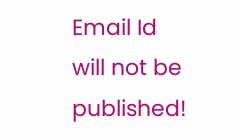Email Id will not be published!